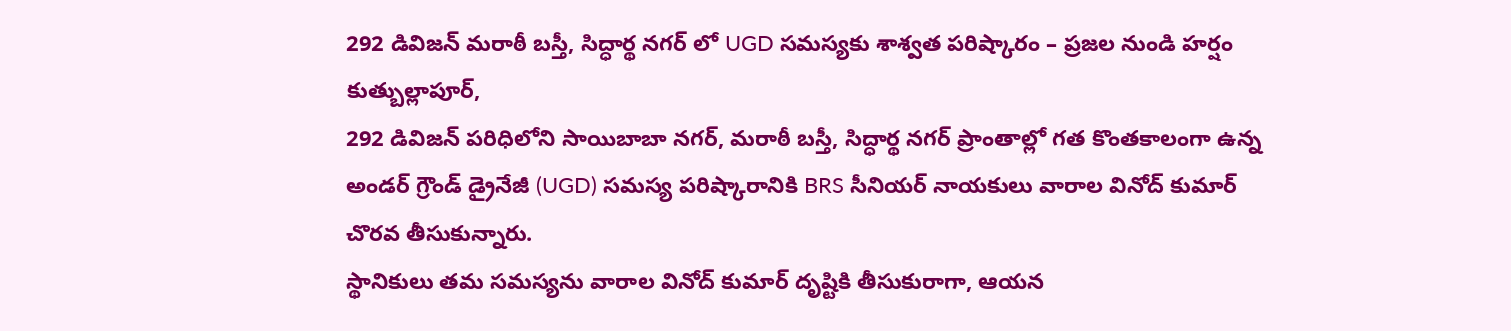292 డివిజన్ మరాఠీ బస్తీ, సిద్ధార్థ నగర్ లో UGD సమస్యకు శాశ్వత పరిష్కారం – ప్రజల నుండి హర్షం
కుత్బుల్లాపూర్,
292 డివిజన్ పరిధిలోని సాయిబాబా నగర్, మరాఠీ బస్తీ, సిద్ధార్థ నగర్ ప్రాంతాల్లో గత కొంతకాలంగా ఉన్న అండర్ గ్రౌండ్ డ్రైనేజీ (UGD) సమస్య పరిష్కారానికి BRS సీనియర్ నాయకులు వారాల వినోద్ కుమార్ చొరవ తీసుకున్నారు.
స్థానికులు తమ సమస్యను వారాల వినోద్ కుమార్ దృష్టికి తీసుకురాగా, ఆయన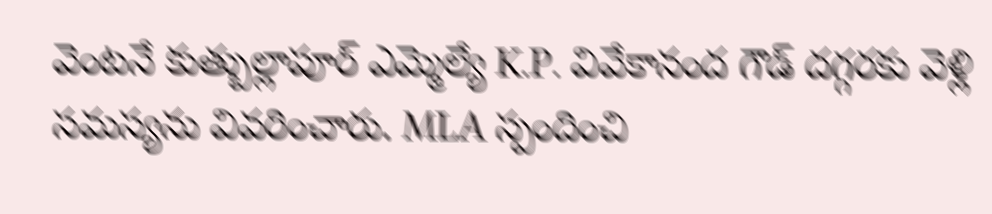వెంటనే కుత్బుల్లాపూర్ ఎమ్మెల్యే K.P. వివేకానంద గౌడ్ దగ్గరకు వెళ్లి సమస్యను వివరించారు. MLA స్పందించి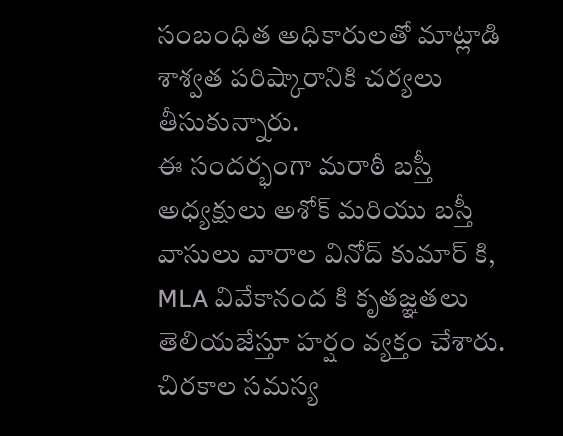సంబంధిత అధికారులతో మాట్లాడి శాశ్వత పరిష్కారానికి చర్యలు తీసుకున్నారు.
ఈ సందర్భంగా మరాఠీ బస్తీ అధ్యక్షులు అశోక్ మరియు బస్తీ వాసులు వారాల వినోద్ కుమార్ కి, MLA వివేకానంద కి కృతజ్ఞతలు తెలియజేస్తూ హర్షం వ్యక్తం చేశారు. చిరకాల సమస్య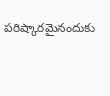పరిష్కారమైనందుకు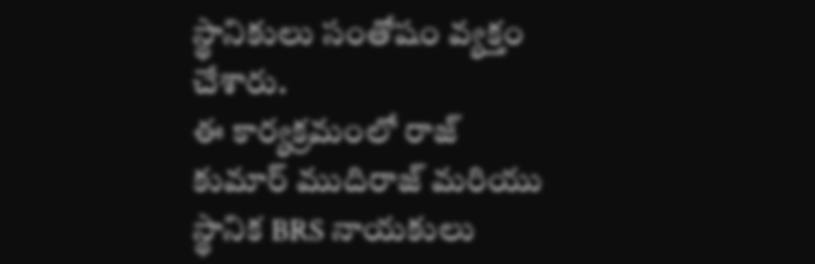స్థానికులు సంతోషం వ్యక్తం చేశారు.
ఈ కార్యక్రమంలో రాజ్ కుమార్ ముదిరాజ్ మరియు స్థానిక BRS నాయకులు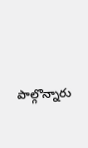పాల్గొన్నారు